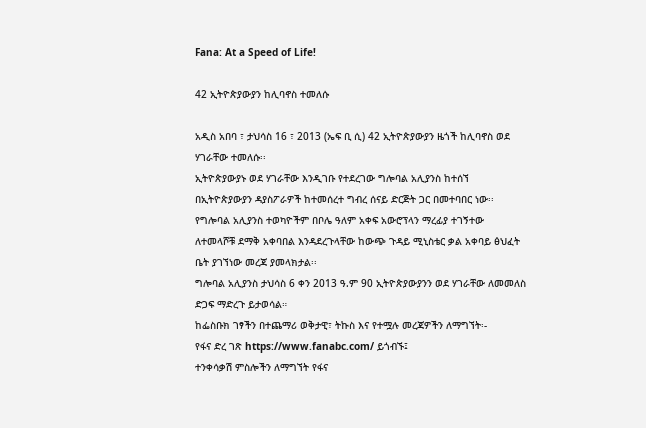Fana: At a Speed of Life!

42 ኢትዮጵያውያን ከሊባኖስ ተመለሱ

አዲስ አበባ ፣ ታህሳስ 16 ፣ 2013 (ኤፍ ቢ ሲ) 42 ኢትዮጵያውያን ዜጎች ከሊባኖስ ወደ ሃገራቸው ተመለሱ፡፡
ኢትዮጵያውያኑ ወደ ሃገራቸው እንዲገቡ የተደረገው ግሎባል አሊያንስ ከተሰኘ በኢትዮጵያውያን ዳያስፖራዎች ከተመሰረተ ግብረ ሰናይ ድርጅት ጋር በመተባበር ነው፡፡
የግሎባል አሊያንስ ተወካዮችም በቦሌ ዓለም አቀፍ አውሮፕላን ማረፊያ ተገኝተው ለተመላሾቹ ደማቅ አቀባበል እንዳደረጉላቸው ከውጭ ጉዳይ ሚኒስቴር ቃል አቀባይ ፅህፈት ቤት ያገኘነው መረጃ ያመላክታል፡፡
ግሎባል አሊያንስ ታህሳስ 6 ቀን 2013 ዓ.ም 90 ኢትዮጵያውያንን ወደ ሃገራቸው ለመመለስ ድጋፍ ማድረጉ ይታወሳል።
ከፌስቡክ ገፃችን በተጨማሪ ወቅታዊ፣ ትኩስ እና የተሟሉ መረጃዎችን ለማግኘት፡-
የፋና ድረ ገጽ https://www.fanabc.com/ ይጎብኙ፤
ተንቀሳቃሽ ምስሎችን ለማግኘት የፋና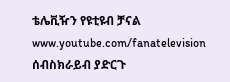ቴሌቪዥን የዩቲዩብ ቻናል www.youtube.com/fanatelevision ሰብስክራይብ ያድርጉ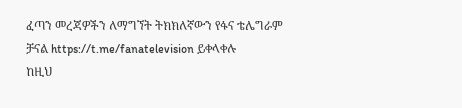ፈጣን መረጃዎችን ለማግኘት ትክክለኛውን የፋና ቴሌግራም ቻናል https://t.me/fanatelevision ይቀላቀሉ
ከዚህ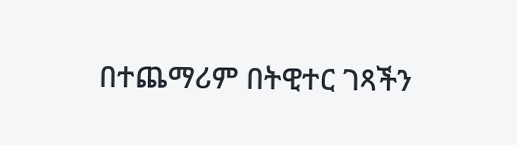በተጨማሪም በትዊተር ገጻችን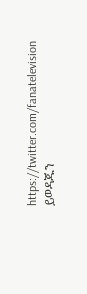https://twitter.com/fanatelevision ይወዳጁን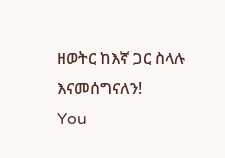ዘወትር ከእኛ ጋር ስላሉ እናመሰግናለን!
You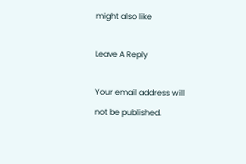might also like

Leave A Reply

Your email address will not be published.